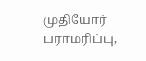முதியோர் பராமரிப்பு,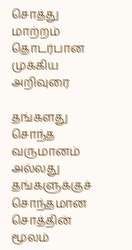சொத்து மாற்றம் தொடர்பான முக்கிய அறிவுரை

தங்களது சொந்த வருமானம் அல்லது தங்களுக்குச் சொந்தமான சொத்தின் மூலம்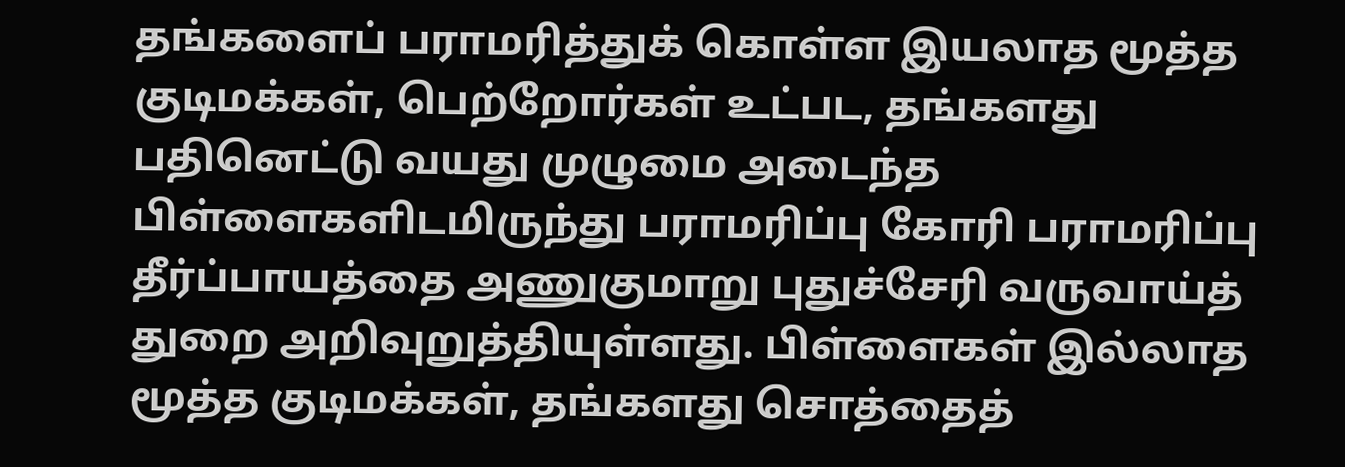தங்களைப் பராமரித்துக் கொள்ள இயலாத மூத்த குடிமக்கள், பெற்றோர்கள் உட்பட, தங்களது பதினெட்டு வயது முழுமை அடைந்த பிள்ளைகளிடமிருந்து பராமரிப்பு கோரி பராமரிப்பு தீர்ப்பாயத்தை அணுகுமாறு புதுச்சேரி வருவாய்த் துறை அறிவுறுத்தியுள்ளது. பிள்ளைகள் இல்லாத மூத்த குடிமக்கள், தங்களது சொத்தைத்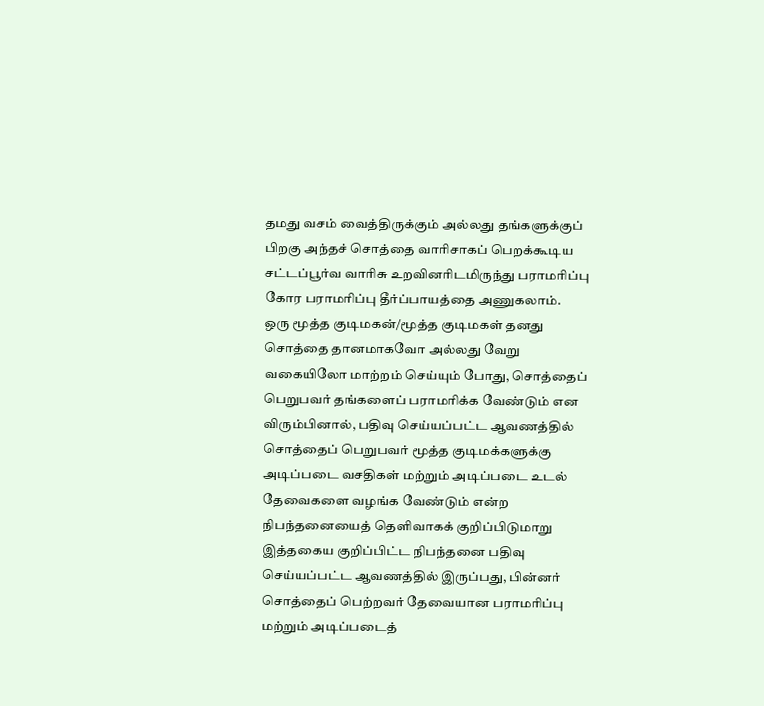தமது வசம் வைத்திருக்கும் அல்லது தங்களுக்குப் பிறகு அந்தச் சொத்தை வாரிசாகப் பெறக்கூடிய சட்டப்பூர்வ வாரிசு உறவினரிடமிருந்து பராமரிப்பு கோர பராமரிப்பு தீர்ப்பாயத்தை அணுகலாம்.
ஒரு மூத்த குடிமகன்/மூத்த குடிமகள் தனது சொத்தை தானமாகவோ அல்லது வேறு வகையிலோ மாற்றம் செய்யும் போது, சொத்தைப் பெறுபவர் தங்களைப் பராமரிக்க வேண்டும் என விரும்பினால், பதிவு செய்யப்பட்ட ஆவணத்தில் சொத்தைப் பெறுபவர் மூத்த குடிமக்களுக்கு அடிப்படை வசதிகள் மற்றும் அடிப்படை உடல் தேவைகளை வழங்க வேண்டும் என்ற நிபந்தனையைத் தெளிவாகக் குறிப்பிடுமாறு
இத்தகைய குறிப்பிட்ட நிபந்தனை பதிவு செய்யப்பட்ட ஆவணத்தில் இருப்பது, பின்னர் சொத்தைப் பெற்றவர் தேவையான பராமரிப்பு மற்றும் அடிப்படைத்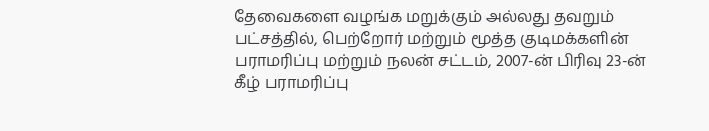தேவைகளை வழங்க மறுக்கும் அல்லது தவறும் பட்சத்தில், பெற்றோர் மற்றும் மூத்த குடிமக்களின் பராமரிப்பு மற்றும் நலன் சட்டம், 2007-ன் பிரிவு 23-ன் கீழ் பராமரிப்பு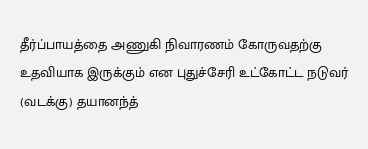தீர்ப்பாயத்தை அணுகி நிவாரணம் கோருவதற்கு உதவியாக இருக்கும் என புதுச்சேரி உட்கோட்ட நடுவர் (வடக்கு) தயானந்த்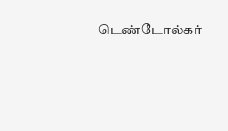டெண்டோல்கர்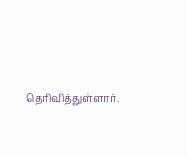தெரிவித்துள்ளார்.